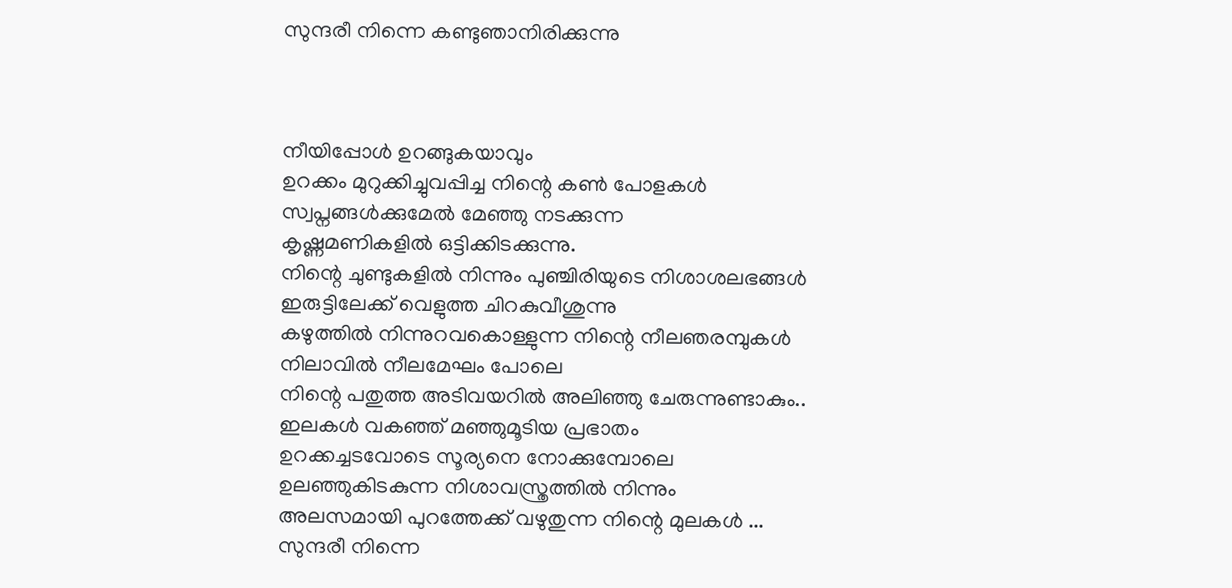സുന്ദരീ നിന്നെ കണ്ടുഞാനിരിക്കുന്നു



നീയിപ്പോള്‍ ഉറങ്ങുകയാവും
ഉറക്കം മുറുക്കിച്ചുവപ്പിച്ച നിന്റെ കണ്‍ പോളകള്‍
സ്വപ്നങ്ങള്‍ക്കുമേല്‍ മേഞ്ഞു നടക്കുന്ന
കൃഷ്ണമണികളില്‍ ഒട്ടിക്കിടക്കുന്നു.
നിന്റെ ചുണ്ടുകളില്‍ നിന്നും പുഞ്ചിരിയുടെ നിശാശലഭങ്ങള്‍
ഇരുട്ടിലേക്ക് വെളുത്ത ചിറകുവീശുന്നു
കഴുത്തില്‍ നിന്നുറവകൊള്ളുന്ന നിന്റെ നീലഞരമ്പുകള്‍
നിലാവില്‍ നീലമേഘം പോലെ
നിന്റെ പതുത്ത അടിവയറില്‍ അലിഞ്ഞു ചേരുന്നുണ്ടാകും..
ഇലകള്‍ വകഞ്ഞ് മഞ്ഞുമൂടിയ പ്രഭാതം
ഉറക്കച്ചടവോടെ സൂര്യനെ നോക്കുമ്പോലെ
ഉലഞ്ഞുകിടകുന്ന നിശാവസ്ത്രത്തില്‍ നിന്നും
അലസമായി പുറത്തേക്ക് വഴുതുന്ന നിന്റെ മുലകള്‍ ...
സുന്ദരീ നിന്നെ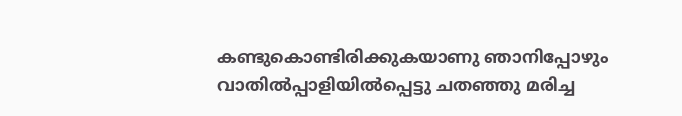കണ്ടുകൊണ്ടിരിക്കുകയാണു ഞാനിപ്പോഴും
വാതില്‍പ്പാളിയില്‍പ്പെട്ടു ചതഞ്ഞു മരിച്ച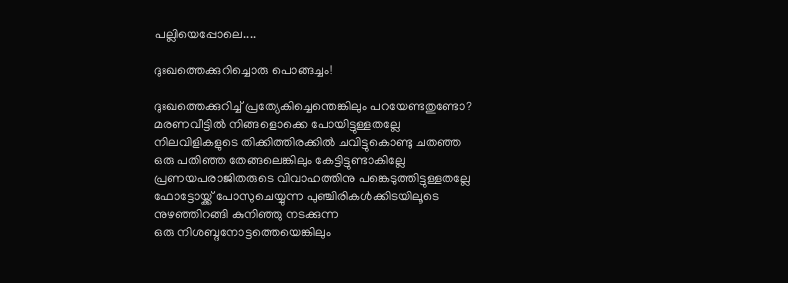പല്ലിയെപ്പോലെ....

ദുഃഖത്തെക്കുറിച്ചൊരു പൊങ്ങച്ചം!

ദുഃഖത്തെക്കുറിച്ച് പ്രത്യേകിച്ചെന്തെങ്കിലും പറയേണ്ടതുണ്ടോ?
മരണവീട്ടില്‍ നിങ്ങളൊക്കെ പോയിട്ടുള്ളതല്ലേ
നിലവിളികളുടെ തിക്കിത്തിരക്കില്‍ ചവിട്ടുകൊണ്ടു ചതഞ്ഞ
ഒരു പതിഞ്ഞ തേങ്ങലെങ്കിലും കേട്ടിട്ടുണ്ടാകില്ലേ
പ്രണയപരാജിതരുടെ വിവാഹത്തിനു പങ്കെടുത്തിട്ടുള്ളതല്ലേ
ഫോട്ടോയ്ക്ക് പോസുചെയ്യുന്ന പുഞ്ചിരികള്‍ക്കിടയിലൂടെ
നുഴഞ്ഞിറങ്ങി കുനിഞ്ഞു നടക്കുന്ന
ഒരു നിശബ്ദനോട്ടത്തെയെങ്കിലും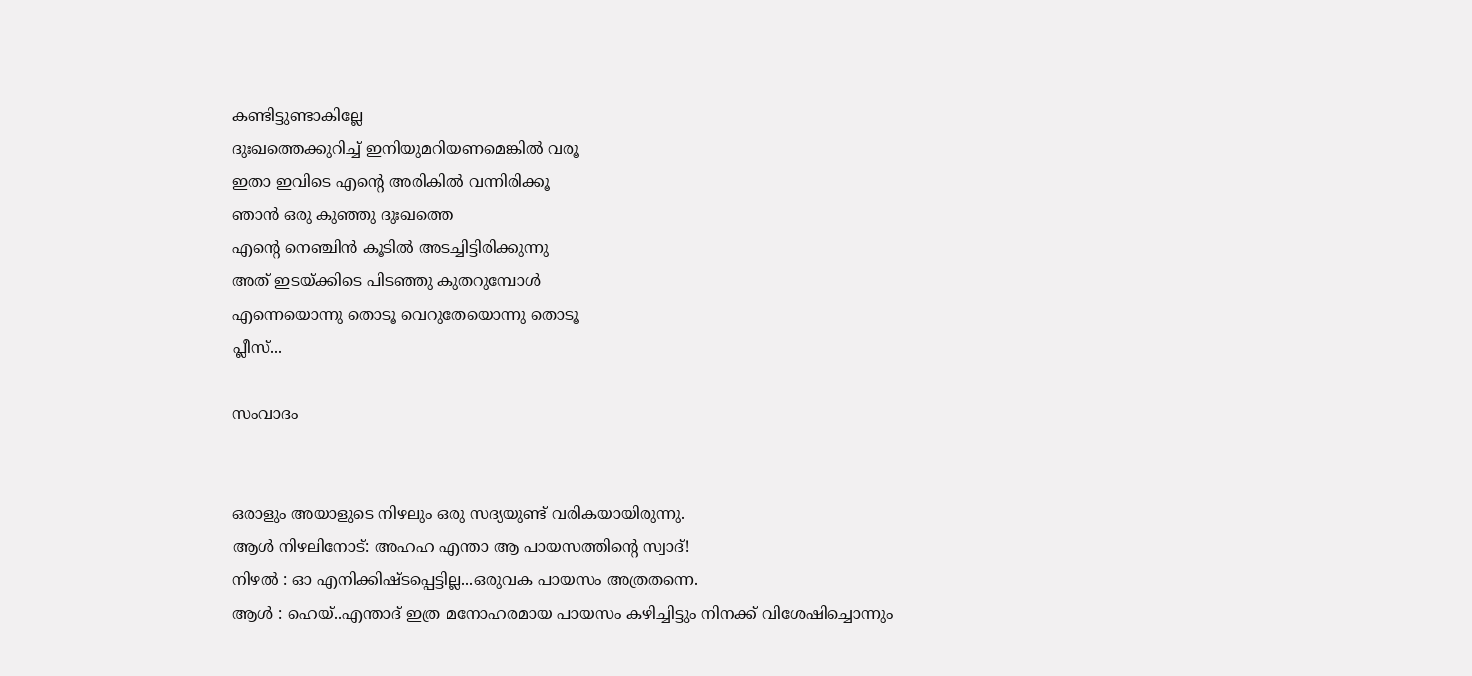കണ്ടിട്ടുണ്ടാകില്ലേ
ദുഃഖത്തെക്കുറിച്ച് ഇനിയുമറിയണമെങ്കില്‍ വരൂ
ഇതാ ഇവിടെ എന്റെ അരികില്‍ വന്നിരിക്കൂ
ഞാന്‍ ഒരു കുഞ്ഞു ദുഃഖത്തെ
എന്റെ നെഞ്ചിന്‍ കൂടില്‍ അടച്ചിട്ടിരിക്കുന്നു
അത് ഇടയ്ക്കിടെ പിടഞ്ഞു കുതറുമ്പോള്‍
എന്നെയൊന്നു തൊടൂ വെറുതേയൊന്നു തൊടൂ
പ്ലീസ്...

സംവാദം


ഒരാളും അയാളുടെ നിഴലും ഒരു സദ്യയുണ്ട് വരികയായിരുന്നു.
ആള്‍ നിഴലിനോട്: അഹഹ എന്താ ആ പായസത്തിന്റെ സ്വാദ്!
നിഴല്‍ : ഓ എനിക്കിഷ്ടപ്പെട്ടില്ല...ഒരുവക പായസം അത്രതന്നെ.
ആള്‍ : ഹെയ്..എന്താദ് ഇത്ര മനോഹരമായ പായസം കഴിച്ചിട്ടും നിനക്ക് വിശേഷിച്ചൊന്നും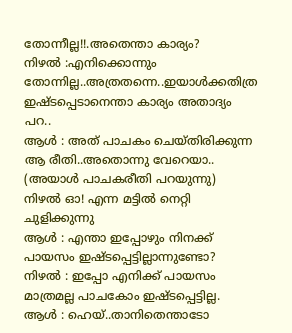തോന്നീല്ല!!.അതെന്താ കാര്യം?
നിഴല്‍‍ :എനിക്കൊന്നും തോന്നില്ല..അത്രതന്നെ..ഇയാള്‍ക്കതിത്ര ഇഷ്ടപ്പെടാനെന്താ കാര്യം അതാദ്യം പറ..
ആള്‍ : അത് പാചകം ചെയ്തിരിക്കുന്ന ആ രീതി..അതൊന്നു വേറെയാ.. (അയാള്‍ പാചകരീതി പറയുന്നു)
നിഴല്‍ ഓ! എന്ന മട്ടില്‍ നെറ്റി ചുളിക്കുന്നു
ആള്‍ : എന്താ ഇപ്പോഴും നിനക്ക് പായസം ഇഷ്ടപ്പെട്ടില്ലാന്നുണ്ടോ?
നിഴല്‍ : ഇപ്പോ എനിക്ക് പായസം മാത്രമല്ല പാചകോം ഇഷ്ടപ്പെട്ടില്ല.
ആള്‍ : ഹെയ്..താനിതെന്താടോ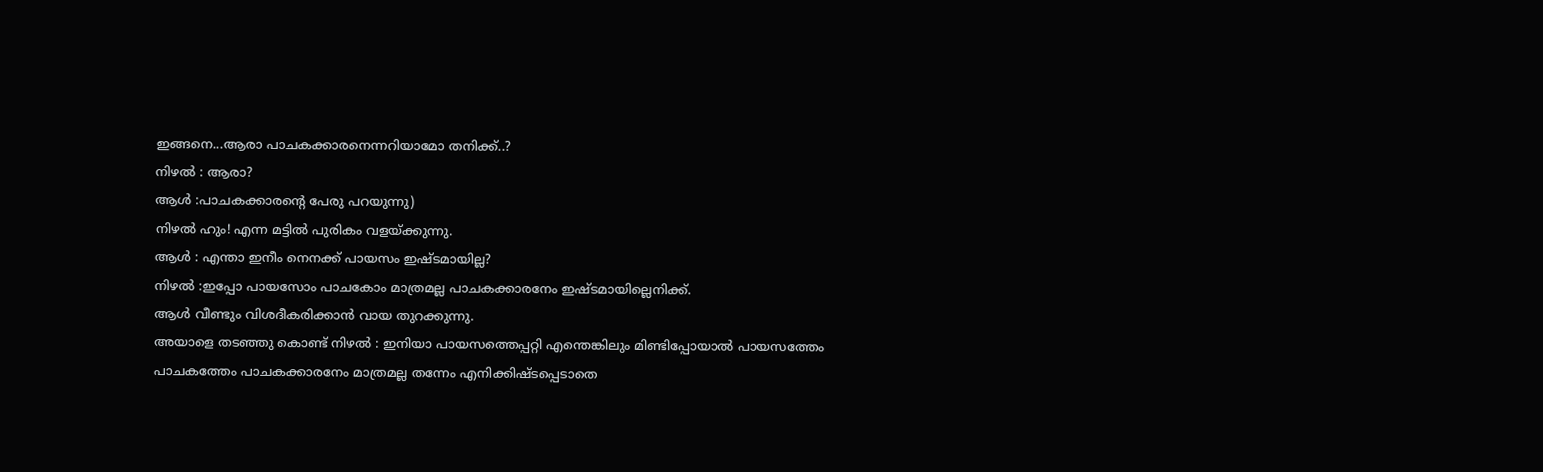ഇങ്ങനെ...ആരാ പാചകക്കാരനെന്നറിയാമോ തനിക്ക്..?
നിഴല്‍ : ആരാ?
ആള്‍ :പാചകക്കാരന്റെ പേരു പറയുന്നു)
നിഴല്‍ ഹും! എന്ന മട്ടില്‍ പുരികം വളയ്ക്കുന്നു.
ആള്‍ : എന്താ ഇനീം നെനക്ക് പായസം ഇഷ്ടമായില്ല?
നിഴല്‍ :ഇപ്പോ പായസോം പാചകോം മാത്രമല്ല പാചകക്കാരനേം ഇഷ്ടമായില്ലെനിക്ക്.
ആള്‍ വീണ്ടും വിശദീകരിക്കാന്‍ വായ തുറക്കുന്നു.
അയാളെ തടഞ്ഞു കൊണ്ട് നിഴല്‍ : ഇനിയാ പായസത്തെപ്പറ്റി എന്തെങ്കിലും മിണ്ടിപ്പോയാല്‍ പായസത്തേം പാചകത്തേം പാചകക്കാരനേം മാത്രമല്ല തന്നേം എനിക്കിഷ്ടപ്പെടാതെ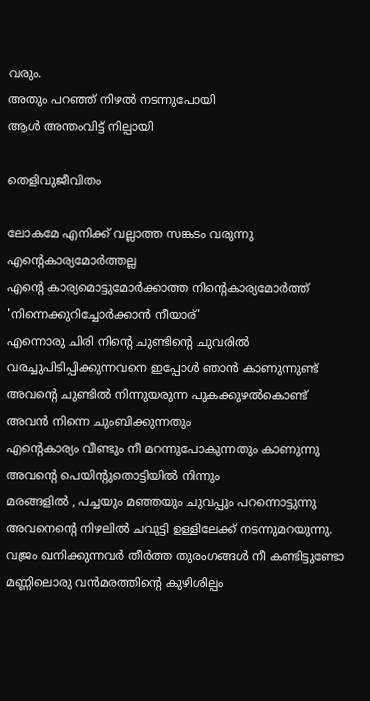വരും.
അതും പറഞ്ഞ് നിഴല്‍ നടന്നുപോയി
ആള്‍ അന്തംവിട്ട് നില്പായി

തെളിവുജീവിതം

ലോകമേ എനിക്ക് വല്ലാത്ത സങ്കടം വരുന്നു
എന്റെകാര്യമോര്‍ത്തല്ല
എന്റെ കാര്യമൊട്ടുമോര്‍ക്കാത്ത നിന്റെകാര്യമോര്‍ത്ത്
'നിന്നെക്കുറിച്ചോര്‍ക്കാന്‍ നീയാര്'
എന്നൊരു ചിരി നിന്റെ ചുണ്ടിന്റെ ചുവരില്‍
വരച്ചുപിടിപ്പിക്കുന്നവനെ ഇപ്പോള്‍ ഞാന്‍ കാണുന്നുണ്ട്
അവന്റെ ചുണ്ടില്‍ നിന്നുയരുന്ന പുകക്കുഴല്‍കൊണ്ട്
അവന്‍ നിന്നെ ചുംബിക്കുന്നതും
എന്റെകാര്യം വീണ്ടും നീ മറന്നുപോകുന്നതും കാണുന്നു
അവന്റെ പെയിന്റുതൊട്ടിയില്‍ നിന്നും
മരങ്ങളില്‍ , പച്ചയും മഞ്ഞയും ചുവപ്പും പറന്നൊട്ടുന്നു
അവനെന്റെ നിഴലില്‍ ചവുട്ടി ഉള്ളിലേക്ക് നടന്നുമറയുന്നു.
വജ്രം ഖനിക്കുന്നവര്‍ തീര്‍ത്ത തുരംഗങ്ങള്‍ നീ കണ്ടിട്ടുണ്ടോ
മണ്ണിലൊരു വന്‍മരത്തിന്റെ കുഴിശില്പം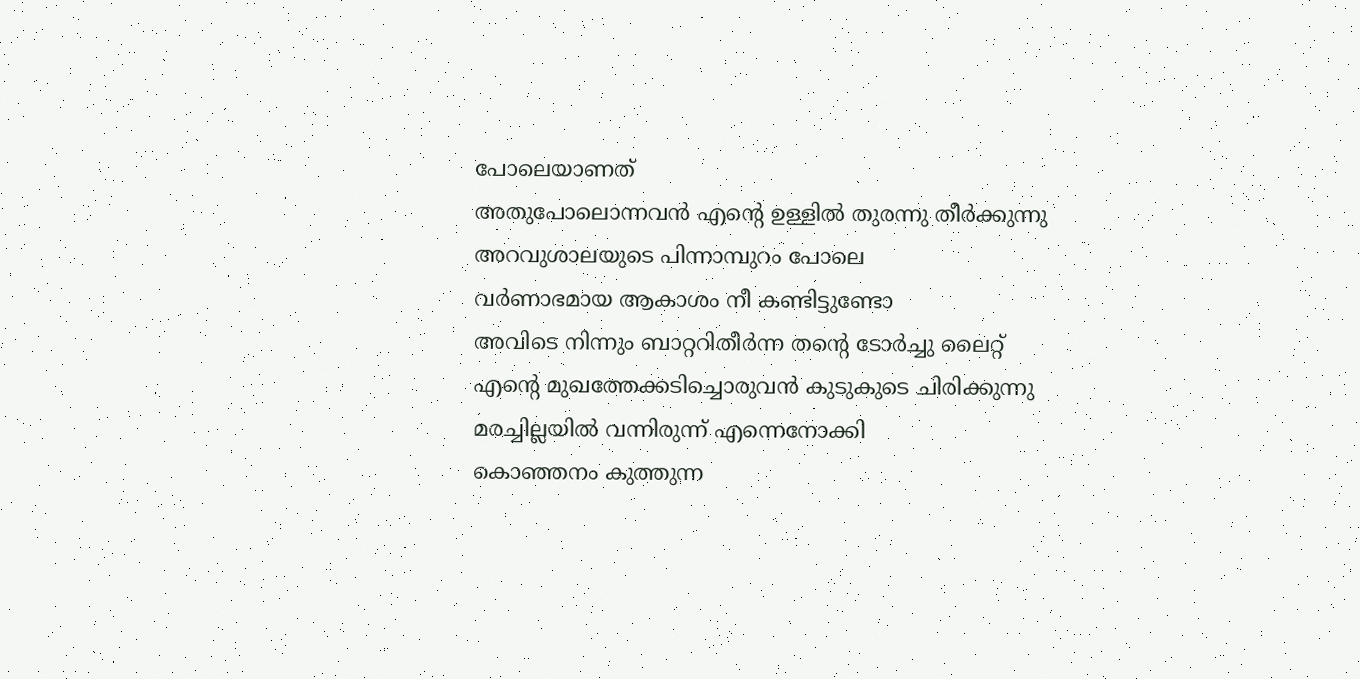പോലെയാണത്
അതുപോലൊന്നവന്‍ എന്റെ ഉള്ളില്‍ തുരന്നു തീര്‍ക്കുന്നു
അറവുശാലയുടെ പിന്നാമ്പുറം പോലെ
വര്‍ണാഭമായ ആകാശം നീ കണ്ടിട്ടുണ്ടോ
അവിടെ നിന്നും ബാറ്ററിതീര്‍ന്ന തന്റെ ടോര്‍ച്ചു ലൈറ്റ്
എന്റെ മുഖത്തേക്കടിച്ചൊരുവന്‍ കുടുകുടെ ചിരിക്കുന്നു
മരച്ചില്ലയില്‍ വന്നിരുന്ന് എന്നെനോക്കി
കൊഞ്ഞനം കുത്തുന്ന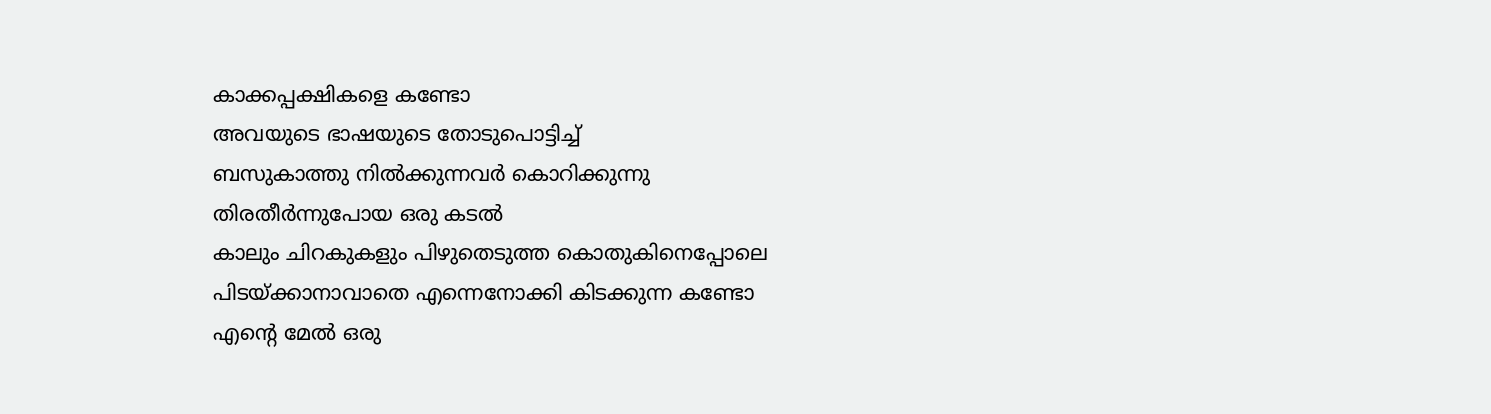കാക്കപ്പക്ഷികളെ കണ്ടോ
അവയുടെ ഭാഷയുടെ തോടുപൊട്ടിച്ച്
ബസുകാത്തു നില്‍ക്കുന്നവര്‍ കൊറിക്കുന്നു
തിരതീര്‍ന്നുപോയ ഒരു കടല്‍
കാലും ചിറകുകളും പിഴുതെടുത്ത കൊതുകിനെപ്പോലെ
പിടയ്ക്കാനാവാതെ എന്നെനോക്കി കിടക്കുന്ന കണ്ടോ
എന്റെ മേല്‍ ഒരു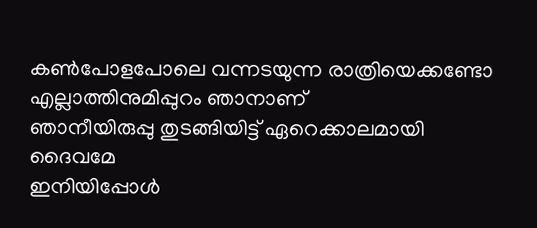കണ്‍പോളപോലെ വന്നടയുന്ന രാത്രിയെക്കണ്ടോ
എല്ലാത്തിനുമിപ്പുറം ഞാനാണ്
ഞാനീയിരുപ്പു തുടങ്ങിയിട്ട് ഏറെക്കാലമായി ദൈവമേ
ഇനിയിപ്പോള്‍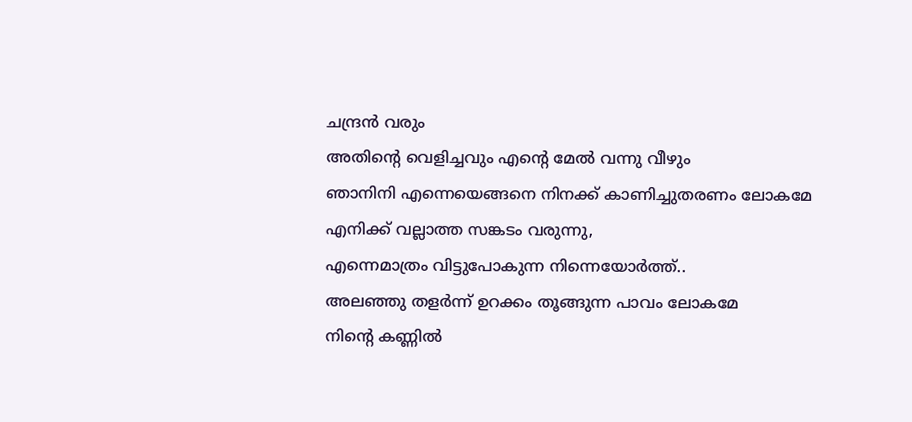ചന്ദ്രന്‍ വരും
അതിന്റെ വെളിച്ചവും എന്റെ മേല്‍ വന്നു വീഴും
ഞാനിനി എന്നെയെങ്ങനെ നിനക്ക് കാണിച്ചുതരണം ലോകമേ
എനിക്ക് വല്ലാത്ത സങ്കടം വരുന്നു,
എന്നെമാത്രം വിട്ടുപോകുന്ന നിന്നെയോര്‍ത്ത്..
അലഞ്ഞു തളര്‍ന്ന് ഉറക്കം തൂങ്ങുന്ന പാവം ലോകമേ
നിന്റെ കണ്ണില്‍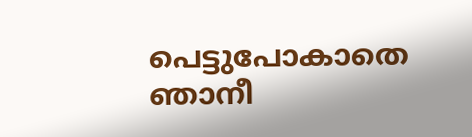പെട്ടുപോകാതെ ഞാനീ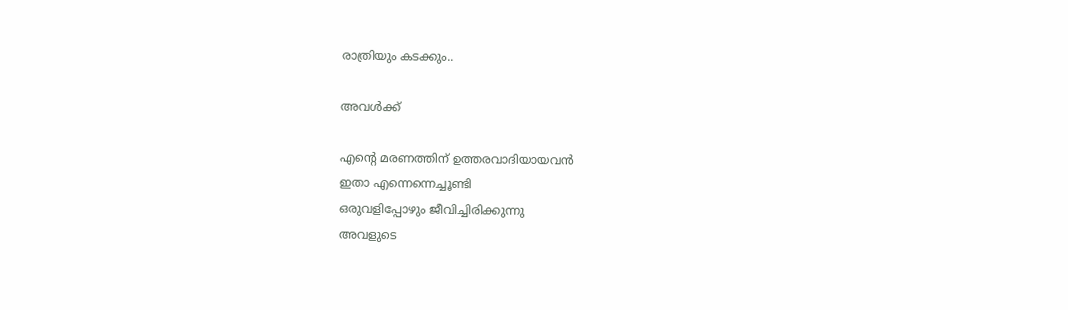രാത്രിയും കടക്കും..

അവള്‍ക്ക്

എന്റെ മരണത്തിന് ഉത്തരവാദിയായവന്‍
ഇതാ എന്നെന്നെച്ചൂണ്ടി
ഒരുവളിപ്പോഴും ജീവിച്ചിരിക്കുന്നു
അവളുടെ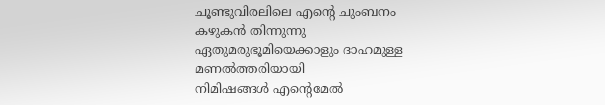ചൂണ്ടുവിരലിലെ എന്റെ ചുംബനം
കഴുകന്‍ തിന്നുന്നു
ഏതുമരുഭൂമിയെക്കാളും ദാഹമുള്ള
മണല്‍ത്തരിയായി
നിമിഷങ്ങള്‍ എന്റെമേല്‍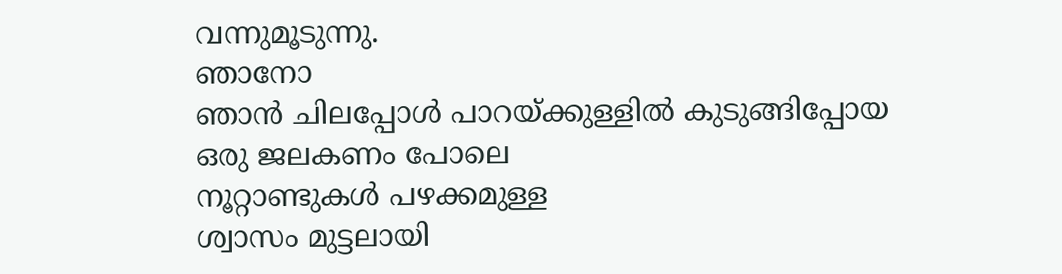വന്നുമൂടുന്നു.
ഞാനോ
ഞാന്‍ ചിലപ്പോള്‍ പാറയ്ക്കുള്ളില്‍ കുടുങ്ങിപ്പോയ
ഒരു ജലകണം പോലെ
നൂറ്റാണ്ടുകള്‍ പഴക്കമുള്ള
ശ്വാസം മുട്ടലായി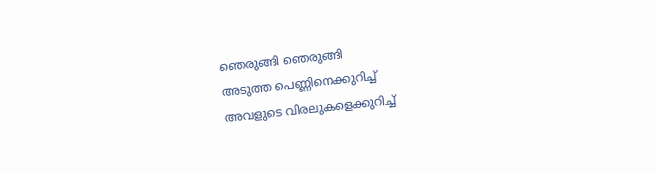ഞെരുങ്ങി ഞെരുങ്ങി
അടുത്ത പെണ്ണിനെക്കുറിച്ച്
അവളുടെ വിരലുകളെക്കുറിച്ച്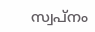സ്വപ്നം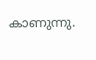കാണുന്നു.